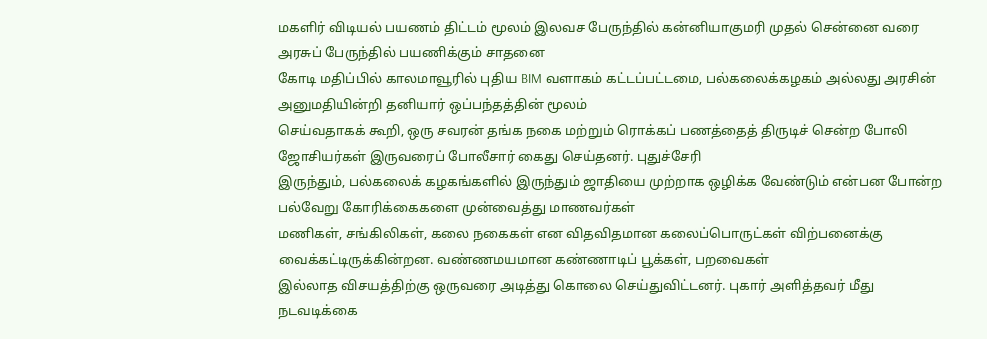மகளிர் விடியல் பயணம் திட்டம் மூலம் இலவச பேருந்தில் கன்னியாகுமரி முதல் சென்னை வரை அரசுப் பேருந்தில் பயணிக்கும் சாதனை
கோடி மதிப்பில் காலமாவூரில் புதிய BIM வளாகம் கட்டப்பட்டமை, பல்கலைக்கழகம் அல்லது அரசின் அனுமதியின்றி தனியார் ஒப்பந்தத்தின் மூலம்
செய்வதாகக் கூறி, ஒரு சவரன் தங்க நகை மற்றும் ரொக்கப் பணத்தைத் திருடிச் சென்ற போலி ஜோசியர்கள் இருவரைப் போலீசார் கைது செய்தனர். புதுச்சேரி
இருந்தும், பல்கலைக் கழகங்களில் இருந்தும் ஜாதியை முற்றாக ஒழிக்க வேண்டும் என்பன போன்ற பல்வேறு கோரிக்கைகளை முன்வைத்து மாணவர்கள்
மணிகள், சங்கிலிகள், கலை நகைகள் என விதவிதமான கலைப்பொருட்கள் விற்பனைக்கு வைக்கட்டிருக்கின்றன. வண்ணமயமான கண்ணாடிப் பூக்கள், பறவைகள்
இல்லாத விசயத்திற்கு ஒருவரை அடித்து கொலை செய்துவிட்டனர். புகார் அளித்தவர் மீது நடவடிக்கை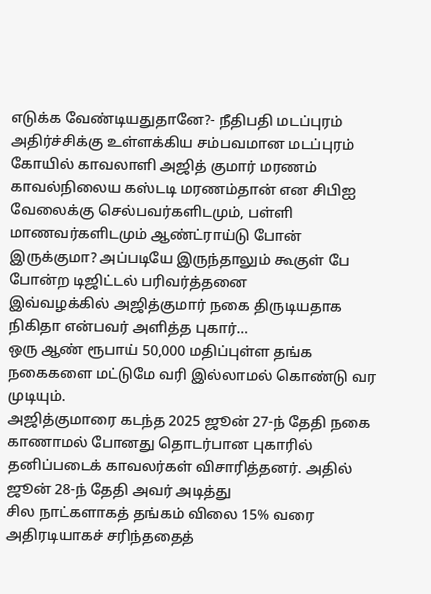எடுக்க வேண்டியதுதானே?- நீதிபதி மடப்புரம்
அதிர்ச்சிக்கு உள்ளக்கிய சம்பவமான மடப்புரம் கோயில் காவலாளி அஜித் குமார் மரணம் காவல்நிலைய கஸ்டடி மரணம்தான் என சிபிஐ
வேலைக்கு செல்பவர்களிடமும், பள்ளி மாணவர்களிடமும் ஆண்ட்ராய்டு போன் இருக்குமா? அப்படியே இருந்தாலும் கூகுள் பே போன்ற டிஜிட்டல் பரிவர்த்தனை
இவ்வழக்கில் அஜித்குமார் நகை திருடியதாக நிகிதா என்பவர் அளித்த புகார்…
ஒரு ஆண் ரூபாய் 50,000 மதிப்புள்ள தங்க நகைகளை மட்டுமே வரி இல்லாமல் கொண்டு வர முடியும்.
அஜித்குமாரை கடந்த 2025 ஜூன் 27-ந் தேதி நகை காணாமல் போனது தொடர்பான புகாரில் தனிப்படைக் காவலர்கள் விசாரித்தனர். அதில் ஜூன் 28-ந் தேதி அவர் அடித்து
சில நாட்களாகத் தங்கம் விலை 15% வரை அதிரடியாகச் சரிந்ததைத்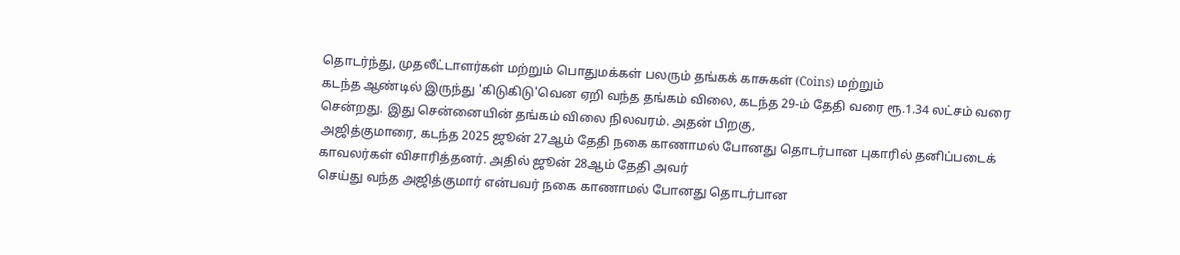தொடர்ந்து, முதலீட்டாளர்கள் மற்றும் பொதுமக்கள் பலரும் தங்கக் காசுகள் (Coins) மற்றும்
கடந்த ஆண்டில் இருந்து 'கிடுகிடு'வென ஏறி வந்த தங்கம் விலை, கடந்த 29-ம் தேதி வரை ரூ.1.34 லட்சம் வரை சென்றது. இது சென்னையின் தங்கம் விலை நிலவரம். அதன் பிறகு,
அஜித்குமாரை, கடந்த 2025 ஜூன் 27ஆம் தேதி நகை காணாமல் போனது தொடர்பான புகாரில் தனிப்படைக் காவலர்கள் விசாரித்தனர். அதில் ஜூன் 28ஆம் தேதி அவர்
செய்து வந்த அஜித்குமார் என்பவர் நகை காணாமல் போனது தொடர்பான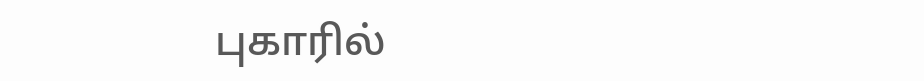புகாரில்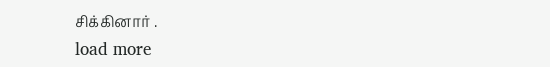சிக்கினார் .
load more